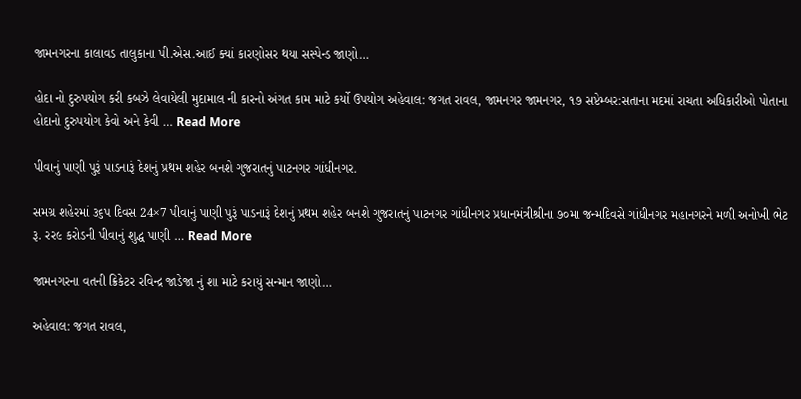જામનગરના કાલાવડ તાલુકાના પી.એસ.આઈ ક્યાં કારણોસર થયા સસ્પેન્ડ જાણો…

હોદા નો દુરુપયોગ કરી કબઝે લેવાયેલી મુદામાલ ની કારનો અંગત કામ માટે કર્યો ઉપયોગ અહેવાલ: જગત રાવલ, જામનગર જામનગર, ૧૭ સપ્ટેમ્બર:સતાના મદમાં રાચતા અધિકારીઓ પોતાના હોદાનો દુરુપયોગ કેવો અને કેવી … Read More

પીવાનું પાણી પુરૂં પાડનારૂં દેશનું પ્રથમ શહેર બનશે ગુજરાતનું પાટનગર ગાંધીનગર.

સમગ્ર શહેરમાં ૩૬પ દિવસ 24×7 પીવાનું પાણી પુરૂં પાડનારૂં દેશનું પ્રથમ શહેર બનશે ગુજરાતનું પાટનગર ગાંધીનગર પ્રધાનમંત્રીશ્રીના ૭૦મા જન્મદિવસે ગાંધીનગર મહાનગરને મળી અનોખી ભેટ રૂ. રર૯ કરોડની પીવાનું શુદ્ધ પાણી … Read More

જામનગરના વતની ક્રિકેટર રવિન્દ્ર જાડેજા નું શા માટે કરાયું સન્માન જાણો…

અહેવાલ: જગત રાવલ,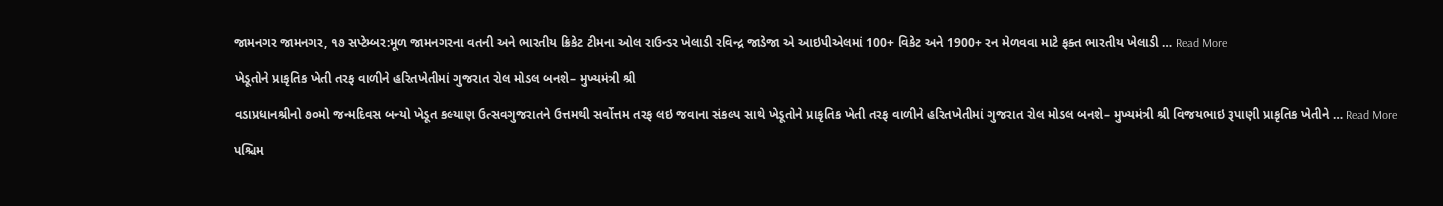જામનગર જામનગર, ૧૭ સપ્ટેમ્બર:મૂળ જામનગરના વતની અને ભારતીય ક્રિકેટ ટીમના ઓલ રાઉન્ડર ખેલાડી રવિન્દ્ર જાડેજા એ આઇપીએલમાં 100+ વિકેટ અને 1900+ રન મેળવવા માટે ફક્ત ભારતીય ખેલાડી … Read More

ખેડૂતોને પ્રાકૃતિક ખેતી તરફ વાળીને હરિતખેતીમાં ગુજરાત રોલ મોડલ બનશે– મુખ્યમંત્રી શ્રી

વડાપ્રધાનશ્રીનો ૭૦મો જન્મદિવસ બન્યો ખેડૂત કલ્યાણ ઉત્સવગુજરાતને ઉત્તમથી સર્વોત્તમ તરફ લઇ જવાના સંકલ્પ સાથે ખેડૂતોને પ્રાકૃતિક ખેતી તરફ વાળીને હરિતખેતીમાં ગુજરાત રોલ મોડલ બનશે– મુખ્યમંત્રી શ્રી વિજયભાઇ રૂપાણી પ્રાકૃતિક ખેતીને … Read More

પશ્ચિમ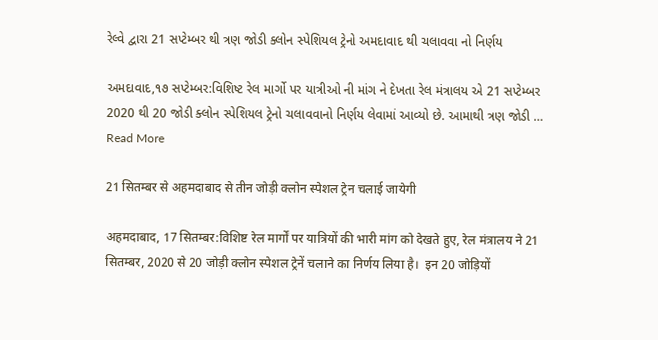રેલ્વે દ્વારા 21 સપ્ટેમ્બર થી ત્રણ જોડી ક્લોન સ્પેશિયલ ટ્રેનો અમદાવાદ થી ચલાવવા નો નિર્ણય

અમદાવાદ,૧૭ સપ્ટેમ્બર:વિશિષ્ટ રેલ માર્ગો પર યાત્રીઓ ની માંગ ને દેખતા રેલ મંત્રાલય એ 21 સપ્ટેમ્બર 2020 થી 20 જોડી ક્લોન સ્પેશિયલ ટ્રેનો ચલાવવાનો નિર્ણય લેવામાં આવ્યો છે. આમાથી ત્રણ જોડી … Read More

21 सितम्बर से अहमदाबाद से तीन जोड़ी क्लोन स्पेशल ट्रेन चलाई जायेगी

अहमदाबाद, 17 सितम्बर:विशिष्ट रेल मार्गों पर यात्रियों की भारी मांग को देखते हुए, रेल मंत्रालय ने 21 सितम्बर, 2020 से 20 जोड़ी क्लोन स्पेशल ट्रेनें चलाने का निर्णय लिया है।  इन 20 जोड़ियों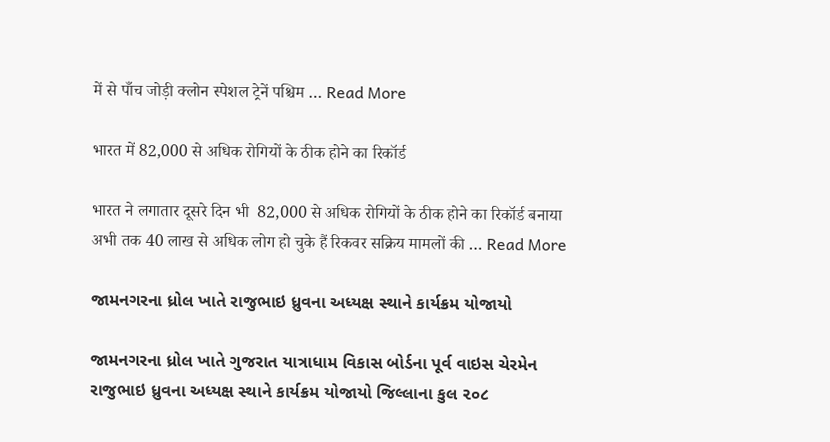में से पाँच जोड़ी क्लोन स्पेशल ट्रेनें पश्चिम … Read More

भारत में 82,000 से अधिक रोगियों के ठीक होने का रिकॉर्ड

भारत ने लगातार दूसरे दिन भी  82,000 से अधिक रोगियों के ठीक होने का रिकॉर्ड बनाया अभी तक 40 लाख से अधिक लोग हो चुके हैं रिकवर सक्रिय मामलों की … Read More

જામનગરના ધ્રોલ ખાતે રાજુભાઇ ધ્રુવના અધ્યક્ષ સ્થાને કાર્યક્રમ યોજાયો

જામનગરના ધ્રોલ ખાતે ગુજરાત યાત્રાધામ વિકાસ બોર્ડના પૂર્વ વાઇસ ચેરમેન રાજુભાઇ ધ્રુવના અધ્યક્ષ સ્થાને કાર્યક્રમ યોજાયો જિલ્લાના કુલ ૨૦૮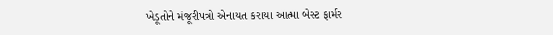ખેડૂતોને મંજૂરીપત્રો એનાયત કરાયા આત્મા બેસ્ટ ફાર્મર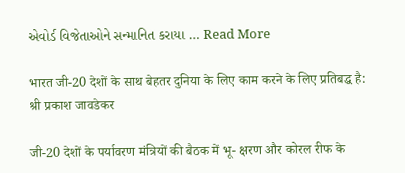એવોર્ડ વિજેતાઓને સન્માનિત કરાયા … Read More

भारत जी-20 देशों के साथ बेहतर दुनिया के लिए काम करने के लिए प्रतिबद्ध है: श्री प्रकाश जावडेकर

जी-20 देशों के पर्यावरण मंत्रियों की बैठक में भू- क्षरण और कोरल रीफ के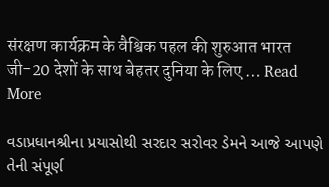संरक्षण कार्यक्रम के वैश्विक पहल की शुरुआत भारत जी-20 देशों के साथ बेहतर दुनिया के लिए … Read More

વડાપ્રધાનશ્રીના પ્રયાસોથી સરદાર સરોવર ડેમને આજે આપણે તેની સંપૂર્ણ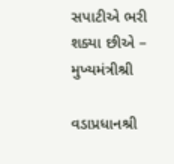સપાટીએ ભરી શક્યા છીએ – મુખ્યમંત્રીશ્રી

વડાપ્રધાનશ્રી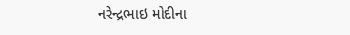નરેન્દ્રભાઇ મોદીના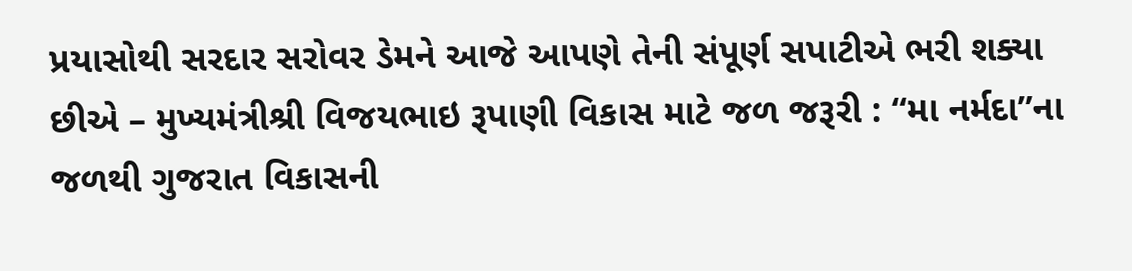પ્રયાસોથી સરદાર સરોવર ડેમને આજે આપણે તેની સંપૂર્ણ સપાટીએ ભરી શક્યા છીએ – મુખ્યમંત્રીશ્રી વિજયભાઇ રૂપાણી વિકાસ માટે જળ જરૂરી : “મા નર્મદા”ના જળથી ગુજરાત વિકાસની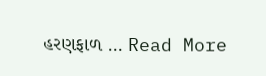હરણફાળ … Read More